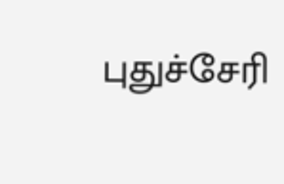புதுச்சேரி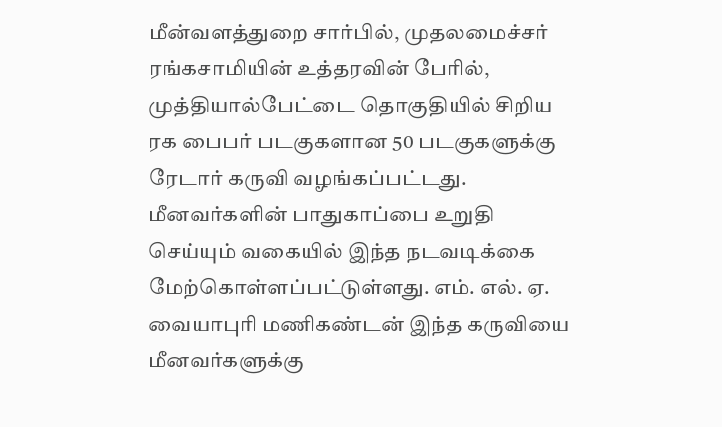மீன்வளத்துறை சார்பில், முதலமைச்சர் ரங்கசாமியின் உத்தரவின் பேரில், முத்தியால்பேட்டை தொகுதியில் சிறிய ரக பைபர் படகுகளான 50 படகுகளுக்கு ரேடார் கருவி வழங்கப்பட்டது. மீனவர்களின் பாதுகாப்பை உறுதி செய்யும் வகையில் இந்த நடவடிக்கை மேற்கொள்ளப்பட்டுள்ளது. எம். எல். ஏ. வையாபுரி மணிகண்டன் இந்த கருவியை மீனவர்களுக்கு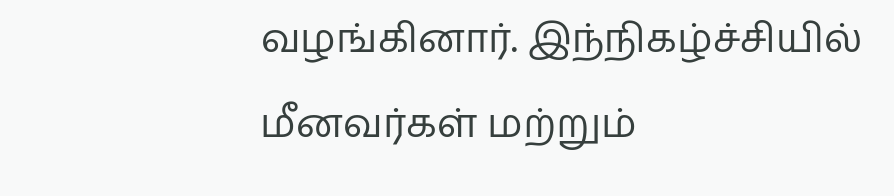வழங்கினார். இந்நிகழ்ச்சியில் மீனவர்கள் மற்றும்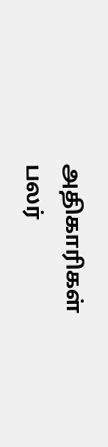அதிகாரிகள் பலர்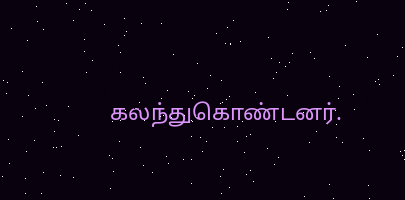கலந்துகொண்டனர்.